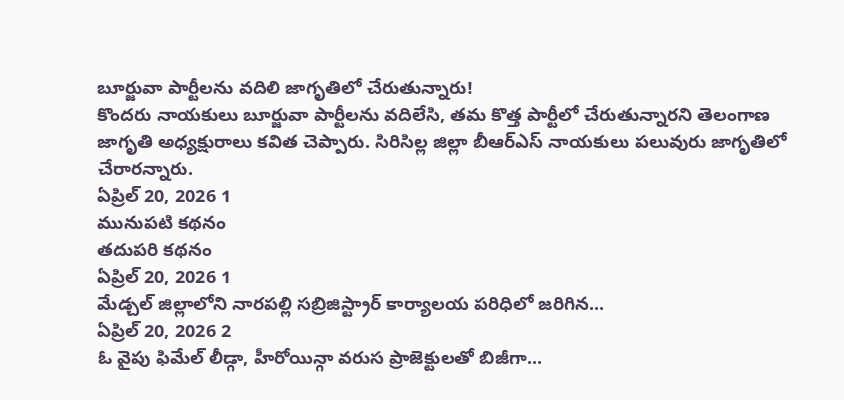బూర్జువా పార్టీలను వదిలి జాగృతిలో చేరుతున్నారు!
కొందరు నాయకులు బూర్జువా పార్టీలను వదిలేసి, తమ కొత్త పార్టీలో చేరుతున్నారని తెలంగాణ జాగృతి అధ్యక్షురాలు కవిత చెప్పారు. సిరిసిల్ల జిల్లా బీఆర్ఎస్ నాయకులు పలువురు జాగృతిలో చేరారన్నారు.
ఏప్రిల్ 20, 2026 1
మునుపటి కథనం
తదుపరి కథనం
ఏప్రిల్ 20, 2026 1
మేడ్చల్ జిల్లాలోని నారపల్లి సబ్రిజిస్ట్రార్ కార్యాలయ పరిధిలో జరిగిన...
ఏప్రిల్ 20, 2026 2
ఓ వైపు ఫిమేల్ లీడ్గా, హీరోయిన్గా వరుస ప్రాజెక్టులతో బిజీగా...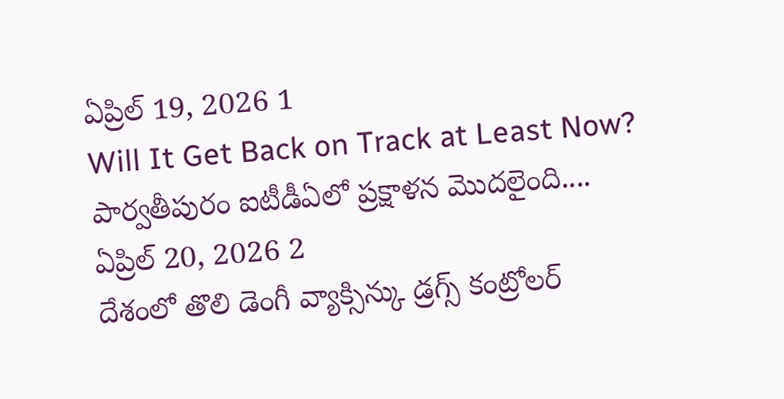ఏప్రిల్ 19, 2026 1
Will It Get Back on Track at Least Now? పార్వతీపురం ఐటీడీఏలో ప్రక్షాళన మొదలైంది....
ఏప్రిల్ 20, 2026 2
దేశంలో తొలి డెంగీ వ్యాక్సిన్కు డ్రగ్స్ కంట్రోలర్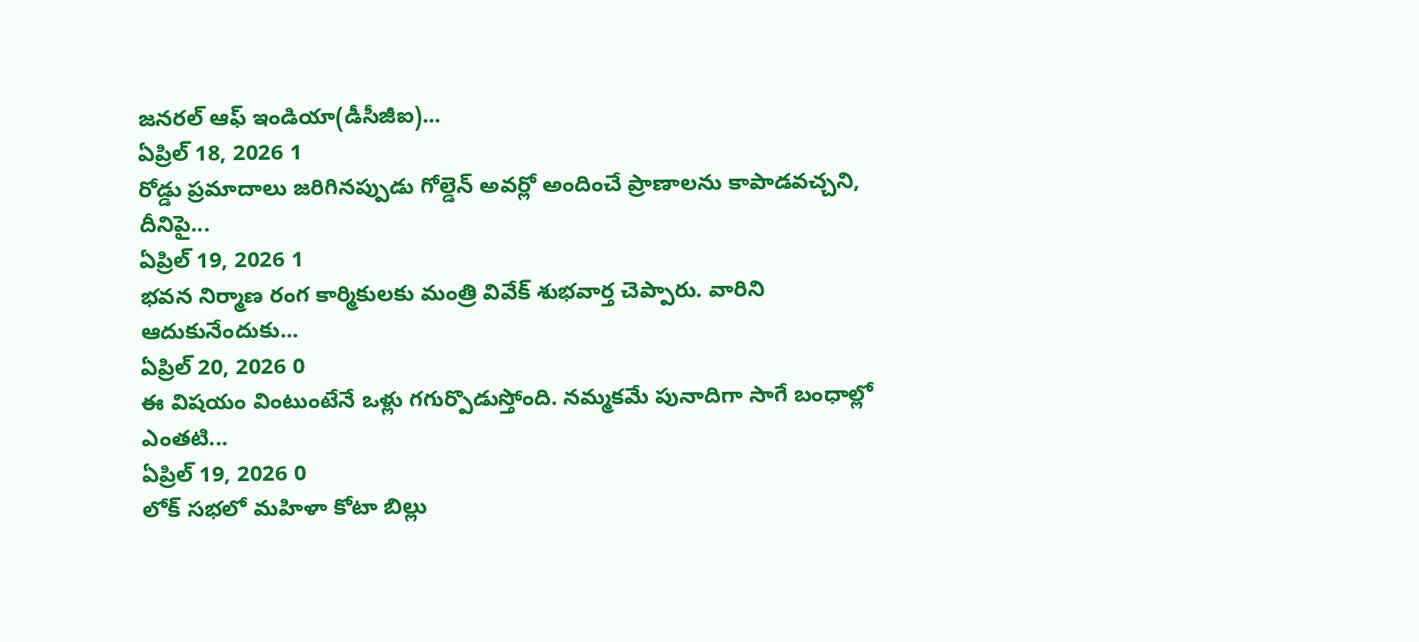జనరల్ ఆఫ్ ఇండియా(డీసీజీఐ)...
ఏప్రిల్ 18, 2026 1
రోడ్డు ప్రమాదాలు జరిగినప్పుడు గోల్డెన్ అవర్లో అందించే ప్రాణాలను కాపాడవచ్చని, దీనిపై...
ఏప్రిల్ 19, 2026 1
భవన నిర్మాణ రంగ కార్మికులకు మంత్రి వివేక్ శుభవార్త చెప్పారు. వారిని ఆదుకునేందుకు...
ఏప్రిల్ 20, 2026 0
ఈ విషయం వింటుంటేనే ఒళ్లు గగుర్పొడుస్తోంది. నమ్మకమే పునాదిగా సాగే బంధాల్లో ఎంతటి...
ఏప్రిల్ 19, 2026 0
లోక్ సభలో మహిళా కోటా బిల్లు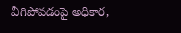వీగిపోవడంపై అధికార,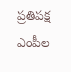ప్రతిపక్ష ఎంపీల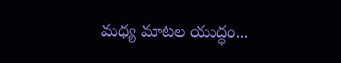మధ్య మాటల యుద్ధం...